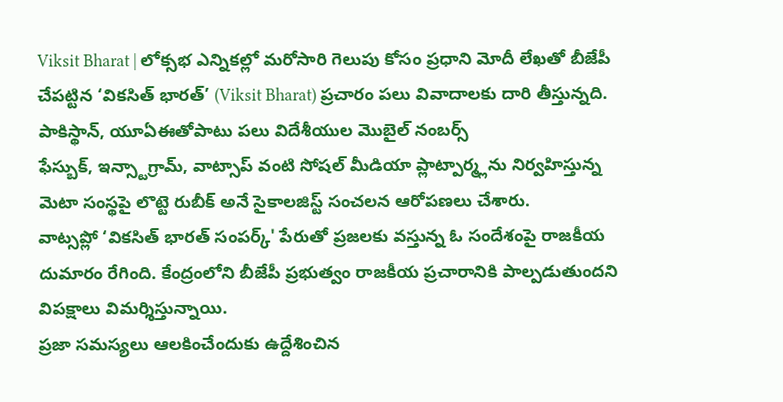Viksit Bharat | లోక్సభ ఎన్నికల్లో మరోసారి గెలుపు కోసం ప్రధాని మోదీ లేఖతో బీజేపీ చేపట్టిన ‘వికసిత్ భారత్’ (Viksit Bharat) ప్రచారం పలు వివాదాలకు దారి తీస్తున్నది. పాకిస్థాన్, యూఏఈతోపాటు పలు విదేశీయుల మొబైల్ నంబర్స్
ఫేస్బుక్, ఇన్స్టాగ్రామ్, వాట్సాప్ వంటి సోషల్ మీడియా ప్లాట్పార్మ్లను నిర్వహిస్తున్న మెటా సంస్థపై లొట్టె రుబీక్ అనే సైకాలజిస్ట్ సంచలన ఆరోపణలు చేశారు.
వాట్సప్లో ‘వికసిత్ భారత్ సంపర్క్' పేరుతో ప్రజలకు వస్తున్న ఓ సందేశంపై రాజకీయ దుమారం రేగింది. కేంద్రంలోని బీజేపీ ప్రభుత్వం రాజకీయ ప్రచారానికి పాల్పడుతుందని విపక్షాలు విమర్శిస్తున్నాయి.
ప్రజా సమస్యలు ఆలకించేందుకు ఉద్దేశించిన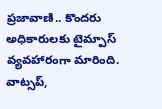ప్రజావాణి.. కొందరు అధికారులకు టైమ్పాస్ వ్యవహారంగా మారింది. వాట్సప్,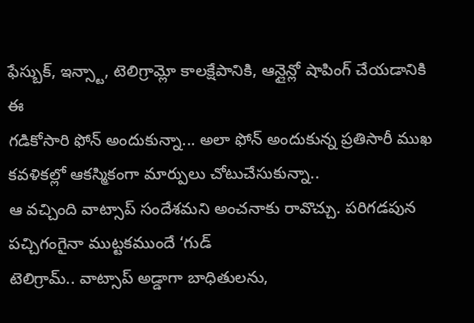ఫేస్బుక్, ఇన్స్టా, టెలిగ్రామ్లో కాలక్షేపానికి, ఆన్లైన్లో షాపింగ్ చేయడానికి ఈ
గడికోసారి ఫోన్ అందుకున్నా... అలా ఫోన్ అందుకున్న ప్రతిసారీ ముఖ కవళికల్లో ఆకస్మికంగా మార్పులు చోటుచేసుకున్నా..
ఆ వచ్చింది వాట్సాప్ సందేశమని అంచనాకు రావొచ్చు. పరిగడపున పచ్చిగంగైనా ముట్టకముందే ‘గుడ్
టెలిగ్రామ్.. వాట్సాప్ అడ్డాగా బాధితులను,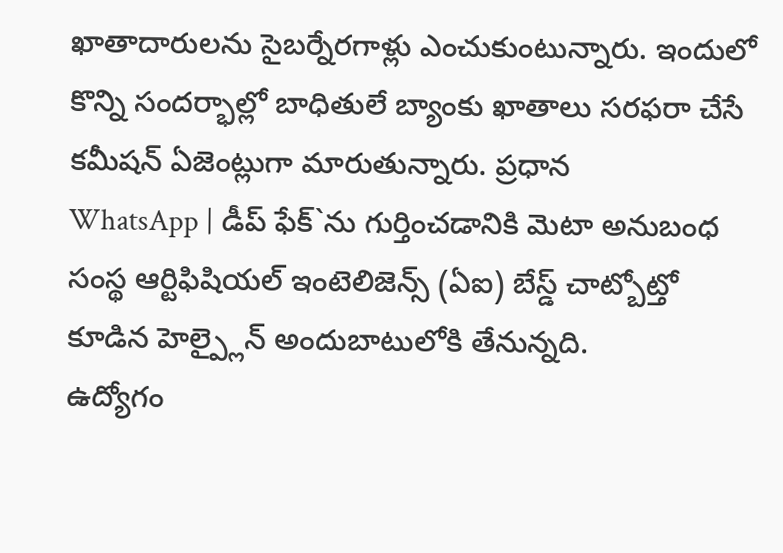ఖాతాదారులను సైబర్నేరగాళ్లు ఎంచుకుంటున్నారు. ఇందులో కొన్ని సందర్భాల్లో బాధితులే బ్యాంకు ఖాతాలు సరఫరా చేసే కమీషన్ ఏజెంట్లుగా మారుతున్నారు. ప్రధాన
WhatsApp | డీప్ ఫేక్`ను గుర్తించడానికి మెటా అనుబంధ సంస్థ ఆర్టిఫిషియల్ ఇంటెలిజెన్స్ (ఏఐ) బేస్డ్ చాట్బోట్తో కూడిన హెల్ప్లైన్ అందుబాటులోకి తేనున్నది.
ఉద్యోగం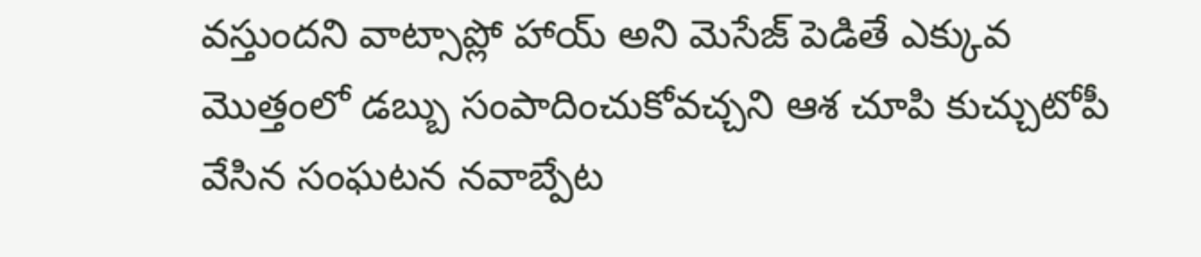వస్తుందని వాట్సాప్లో హాయ్ అని మెసేజ్ పెడితే ఎక్కువ మొత్తంలో డబ్బు సంపాదించుకోవచ్చని ఆశ చూపి కుచ్చుటోపీ వేసిన సంఘటన నవాబ్పేట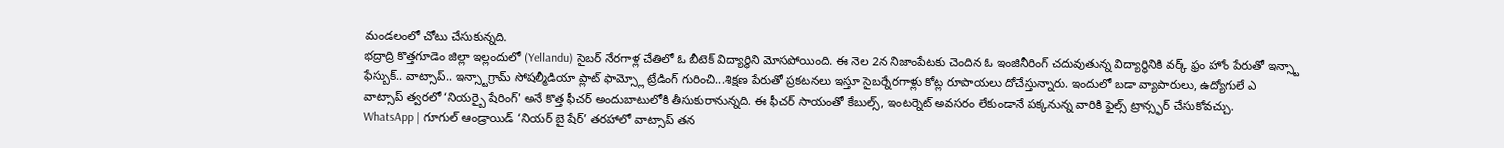మండలంలో చోటు చేసుకున్నది.
భద్రాద్రి కొత్తగూడెం జిల్లా ఇల్లందులో (Yellandu) సైబర్ నేరగాళ్ల చేతిలో ఓ బీటెక్ విద్యార్థిని మోసపోయింది. ఈ నెల 2న నిజాంపేటకు చెందిన ఓ ఇంజినీరింగ్ చదువుతున్న విద్యార్థినికి వర్క్ ఫ్రం హోం పేరుతో ఇన్స్టా
ఫేస్బుక్.. వాట్సాప్.. ఇన్స్టాగ్రామ్ సోషల్మీడియా ప్లాట్ ఫామ్స్లో ట్రేడింగ్ గురించి...శిక్షణ పేరుతో ప్రకటనలు ఇస్తూ సైబర్నేరగాళ్లు కోట్ల రూపాయలు దోచేస్తున్నారు. ఇందులో బడా వ్యాపారులు, ఉద్యోగులే ఎ
వాట్సాప్ త్వరలో ‘నియర్బై షేరింగ్' అనే కొత్త ఫీచర్ అందుబాటులోకి తీసుకురానున్నది. ఈ ఫీచర్ సాయంతో కేబుల్స్, ఇంటర్నెట్ అవసరం లేకుండానే పక్కనున్న వారికి ఫైల్స్ ట్రాన్స్ఫర్ చేసుకోవచ్చు.
WhatsApp | గూగుల్ ఆండ్రాయిడ్ ‘నియర్ బై షేర్’ తరహాలో వాట్సాప్ తన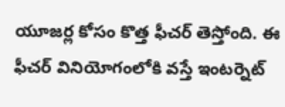యూజర్ల కోసం కొత్త ఫీచర్ తెస్తోంది. ఈ ఫీచర్ వినియోగంలోకి వస్తే ఇంటర్నెట్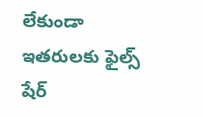లేకుండా ఇతరులకు ఫైల్స్ షేర్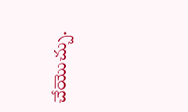చేయొచ్చు.